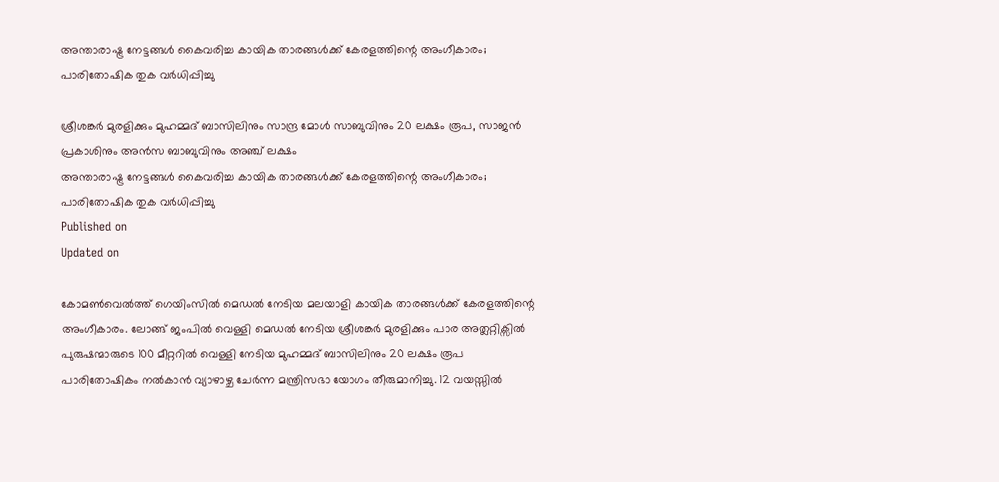അന്താരാഷ്ട്ര നേട്ടങ്ങള്‍ കൈവരിച്ച കായിക താരങ്ങള്‍ക്ക് കേരളത്തിന്റെ അംഗീകാരം; പാരിതോഷിക തുക വര്‍ധിപ്പിച്ചു

ശ്രീശങ്കര്‍ മുരളിക്കും മുഹമ്മദ്‌ ബാസിലിനും സാന്ദ്ര മോൾ സാബുവിനും 20 ലക്ഷം രൂപ, സാജൻ പ്രകാശിനും അൻസ ബാബുവിനും അഞ്ച് ലക്ഷം
അന്താരാഷ്ട്ര നേട്ടങ്ങള്‍ കൈവരിച്ച കായിക താരങ്ങള്‍ക്ക് കേരളത്തിന്റെ അംഗീകാരം; പാരിതോഷിക തുക വര്‍ധിപ്പിച്ചു
Published on
Updated on

കോമൺവെൽത്ത് ഗെയിംസിൽ മെഡല്‍ നേടിയ മലയാളി കായിക താരങ്ങള്‍ക്ക് കേരളത്തിന്റെ അംഗീകാരം. ലോങ്ങ്‌ ജംപിൽ വെള്ളി മെഡല്‍ നേടിയ ശ്രീശങ്കര്‍ മുരളിക്കും പാര അത്ലറ്റിക്സിൽ പുരുഷന്മാരുടെ 100 മീറ്ററിൽ വെള്ളി നേടിയ മുഹമ്മദ്‌ ബാസിലിനും 20 ലക്ഷം രൂപ പാരിതോഷികം നല്‍കാന്‍ വ്യാഴാഴ്ച ചേര്‍ന്ന മന്ത്രിസഭാ യോഗം തീരുമാനിച്ചു. 12 വയസ്സില്‍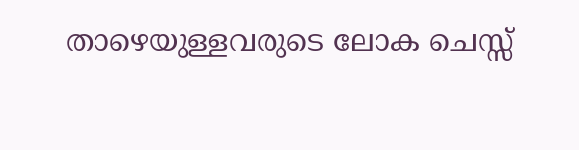താഴെയുള്ളവരുടെ ലോക ചെസ്സ്‌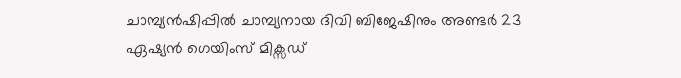ചാമ്പ്യന്‍ഷിപ്പില്‍ ചാമ്പ്യനായ ദിവി ബിജേഷിനും അണ്ടർ 23 ഏഷ്യൻ ഗെയിംസ് മിക്സഡ്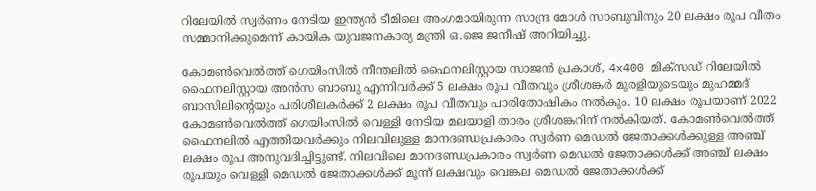റിലേയിൽ സ്വർണം നേടിയ ഇന്ത്യൻ ടീമിലെ അംഗമായിരുന്ന സാന്ദ്ര മോൾ സാബുവിനും 20 ലക്ഷം രൂപ വീതം സമ്മാനിക്കുമെന്ന് കായിക യുവജനകാര്യ മന്ത്രി ഒ.ജെ ജനീഷ് അറിയിച്ചു.

കോമൺവെൽത്ത് ഗെയിംസിൽ നീന്തലിൽ ഫൈനലിസ്റ്റായ സാജൻ പ്രകാശ്, 4x400 മിക്സഡ് റിലേയിൽ ഫൈനലിസ്റ്റായ അൻസ ബാബു എന്നിവർക്ക് 5 ലക്ഷം രൂപ വീതവും ശ്രീശങ്കർ മുരളിയുടെയും മുഹമ്മദ് ബാസിലിന്റെയും പരിശീലകർക്ക് 2 ലക്ഷം രൂപ വീതവും പാരിതോഷികം നൽകും. 10 ലക്ഷം രൂപയാണ് 2022 കോമൺവെൽത്ത് ഗെയിംസിൽ വെള്ളി നേടിയ മലയാളി താരം ശ്രീശങ്കറിന് നൽകിയത്. കോമൺവെൽത്ത് ഫൈനലിൽ എത്തിയവർക്കും നിലവിലുള്ള മാനദണ്ഡപ്രകാരം സ്വർണ മെഡൽ ജേതാക്കൾക്കുള്ള അഞ്ച് ലക്ഷം രൂപ അനുവദിച്ചിട്ടുണ്ട്. നിലവിലെ മാനദണ്ഡപ്രകാരം സ്വർണ മെഡൽ ജേതാക്കൾക്ക് അഞ്ച് ലക്ഷം രൂപയും വെള്ളി മെഡൽ ജേതാക്കൾക്ക് മൂന്ന് ലക്ഷവും വെങ്കല മെഡൽ ജേതാക്കൾക്ക്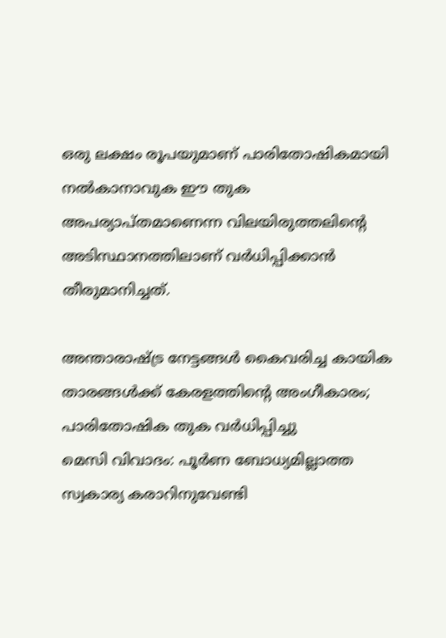ഒരു ലക്ഷം രൂപയുമാണ് പാരിതോഷികമായി നൽകാനാവുക ഈ തുക അപര്യാപ്തമാണെന്ന വിലയിരുത്തലിന്റെ അടിസ്ഥാനത്തിലാണ് വർധിപ്പിക്കാൻ തീരുമാനിച്ചത്.

അന്താരാഷ്ട്ര നേട്ടങ്ങള്‍ കൈവരിച്ച കായിക താരങ്ങള്‍ക്ക് കേരളത്തിന്റെ അംഗീകാരം; പാരിതോഷിക തുക വര്‍ധിപ്പിച്ചു
മെസി വിവാദം: പൂർണ ബോധ്യമില്ലാത്ത സ്വകാര്യ കരാറിനുവേണ്ടി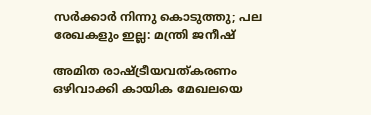സർക്കാർ നിന്നു കൊടുത്തു; പല രേഖകളും ഇല്ല: മന്ത്രി ജനീഷ്

അമിത രാഷ്ട്രീയവത്കരണം ഒഴിവാക്കി കായിക മേഖലയെ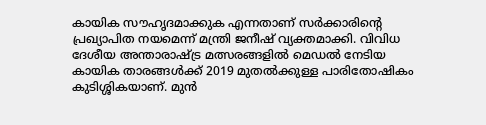കായിക സൗഹൃദമാക്കുക എന്നതാണ് സർക്കാരിന്റെ പ്രഖ്യാപിത നയമെന്ന് മന്ത്രി ജനീഷ് വ്യക്തമാക്കി. വിവിധ ദേശീയ അന്താരാഷ്ട്ര മത്സരങ്ങളിൽ മെഡൽ നേടിയ കായിക താരങ്ങൾക്ക് 2019 മുതൽക്കുള്ള പാരിതോഷികം കുടിശ്ശികയാണ്. മുൻ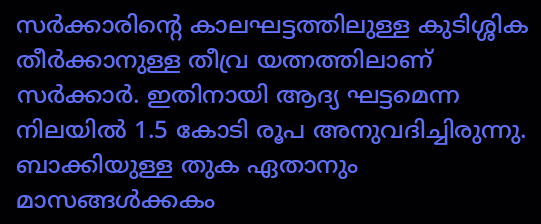സർക്കാരിന്റെ കാലഘട്ടത്തിലുള്ള കുടിശ്ശിക തീർക്കാനുള്ള തീവ്ര യത്നത്തിലാണ് സർക്കാർ. ഇതിനായി ആദ്യ ഘട്ടമെന്ന നിലയിൽ 1.5 കോടി രൂപ അനുവദിച്ചിരുന്നു. ബാക്കിയുള്ള തുക ഏതാനും മാസങ്ങൾക്കകം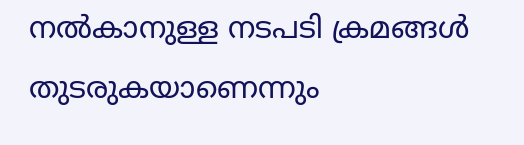നൽകാനുള്ള നടപടി ക്രമങ്ങൾ തുടരുകയാണെന്നും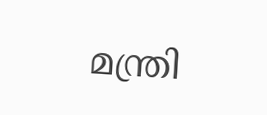മന്ത്രി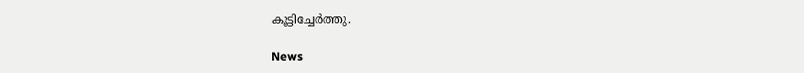കൂട്ടിച്ചേര്‍ത്തു.

News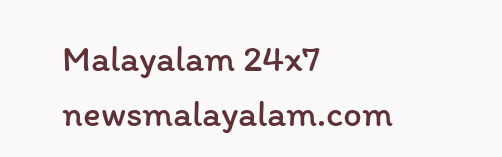Malayalam 24x7
newsmalayalam.com